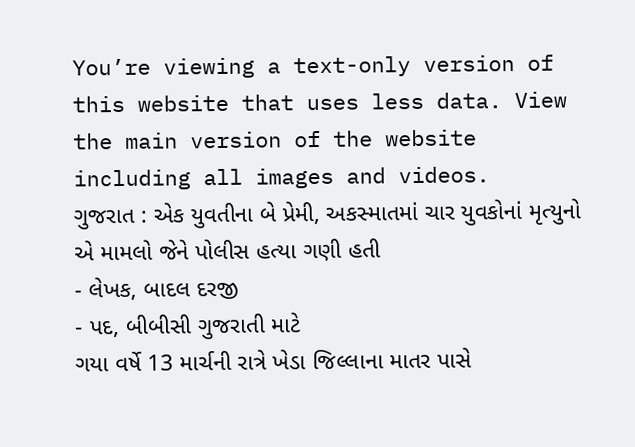You’re viewing a text-only version of this website that uses less data. View the main version of the website including all images and videos.
ગુજરાત : એક યુવતીના બે પ્રેમી, અકસ્માતમાં ચાર યુવકોનાં મૃત્યુનો એ મામલો જેને પોલીસ હત્યા ગણી હતી
- લેખક, બાદલ દરજી
- પદ, બીબીસી ગુજરાતી માટે
ગયા વર્ષે 13 માર્ચની રાત્રે ખેડા જિલ્લાના માતર પાસે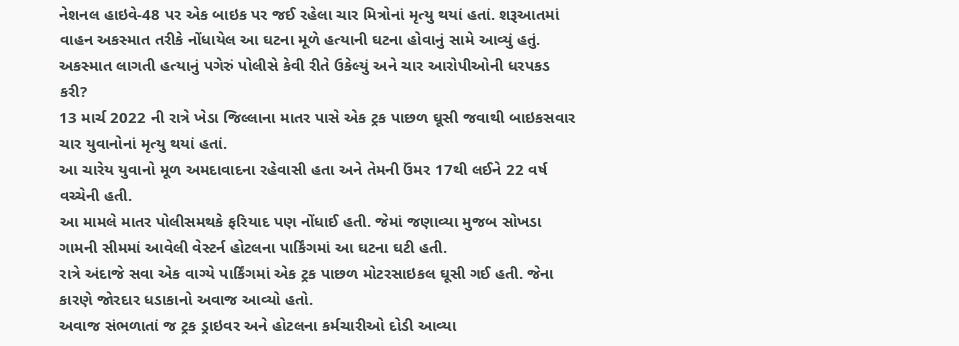નેશનલ હાઇવે-48 પર એક બાઇક પર જઈ રહેલા ચાર મિત્રોનાં મૃત્યુ થયાં હતાં. શરૂઆતમાં વાહન અકસ્માત તરીકે નોંધાયેલ આ ઘટના મૂળે હત્યાની ઘટના હોવાનું સામે આવ્યું હતું. અકસ્માત લાગતી હત્યાનું પગેરું પોલીસે કેવી રીતે ઉકેલ્યું અને ચાર આરોપીઓની ધરપકડ કરી?
13 માર્ચ 2022 ની રાત્રે ખેડા જિલ્લાના માતર પાસે એક ટ્રક પાછળ ઘૂસી જવાથી બાઇકસવાર ચાર યુવાનોનાં મૃત્યુ થયાં હતાં.
આ ચારેય યુવાનો મૂળ અમદાવાદના રહેવાસી હતા અને તેમની ઉંમર 17થી લઈને 22 વર્ષ વચ્ચેની હતી.
આ મામલે માતર પોલીસમથકે ફરિયાદ પણ નોંધાઈ હતી. જેમાં જણાવ્યા મુજબ સોખડા ગામની સીમમાં આવેલી વેસ્ટર્ન હોટલના પાર્કિંગમાં આ ઘટના ઘટી હતી.
રાત્રે અંદાજે સવા એક વાગ્યે પાર્કિંગમાં એક ટ્રક પાછળ મોટરસાઇકલ ઘૂસી ગઈ હતી. જેના કારણે જોરદાર ધડાકાનો અવાજ આવ્યો હતો.
અવાજ સંભળાતાં જ ટ્રક ડ્રાઇવર અને હોટલના કર્મચારીઓ દોડી આવ્યા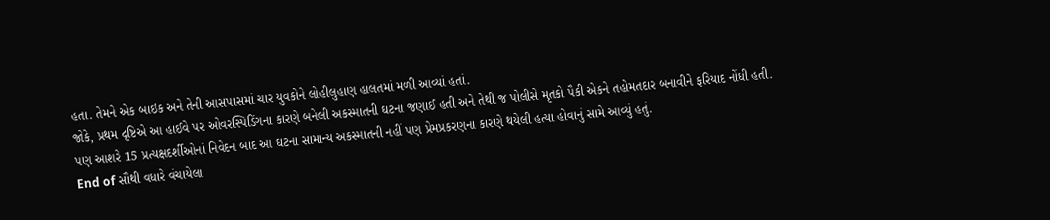હતા. તેમને એક બાઇક અને તેની આસપાસમાં ચાર યુવકોને લોહીલુહાણ હાલતમાં મળી આવ્યાં હતાં.
જોકે, પ્રથમ દૃષ્ટિએ આ હાઈવે પર ઓવરસ્પિડિંગના કારણે બનેલી અકસ્માતની ઘટના જણાઈ હતી અને તેથી જ પોલીસે મૃતકો પૈકી એકને તહોમતદાર બનાવીને ફરિયાદ નોંધી હતી.
પણ આશરે 15 પ્રત્યક્ષદર્શીઓનાં નિવેદન બાદ આ ઘટના સામાન્ય અકસ્માતની નહીં પણ પ્રેમપ્રકરણના કારણે થયેલી હત્યા હોવાનું સામે આવ્યું હતું.
End of સૌથી વધારે વંચાયેલા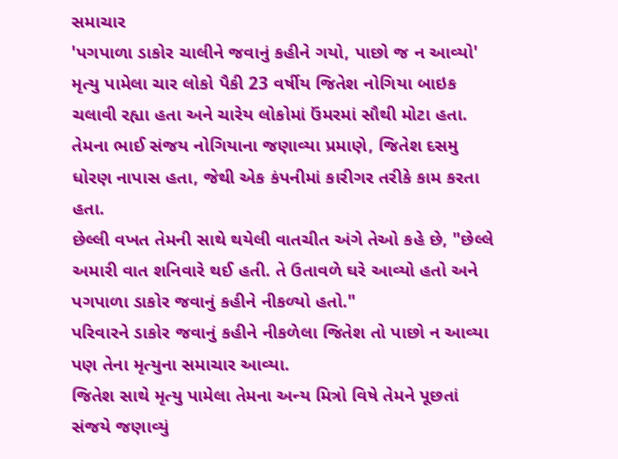સમાચાર
'પગપાળા ડાકોર ચાલીને જવાનું કહીને ગયો, પાછો જ ન આવ્યો'
મૃત્યુ પામેલા ચાર લોકો પૈકી 23 વર્ષીય જિતેશ નોગિયા બાઇક ચલાવી રહ્યા હતા અને ચારેય લોકોમાં ઉંમરમાં સૌથી મોટા હતા.
તેમના ભાઈ સંજય નોગિયાના જણાવ્યા પ્રમાણે, જિતેશ દસમુ ધોરણ નાપાસ હતા, જેથી એક કંપનીમાં કારીગર તરીકે કામ કરતા હતા.
છેલ્લી વખત તેમની સાથે થયેલી વાતચીત અંગે તેઓ કહે છે, "છેલ્લે અમારી વાત શનિવારે થઈ હતી. તે ઉતાવળે ઘરે આવ્યો હતો અને પગપાળા ડાકોર જવાનું કહીને નીકળ્યો હતો."
પરિવારને ડાકોર જવાનું કહીને નીકળેલા જિતેશ તો પાછો ન આવ્યા પણ તેના મૃત્યુના સમાચાર આવ્યા.
જિતેશ સાથે મૃત્યુ પામેલા તેમના અન્ય મિત્રો વિષે તેમને પૂછતાં સંજયે જણાવ્યું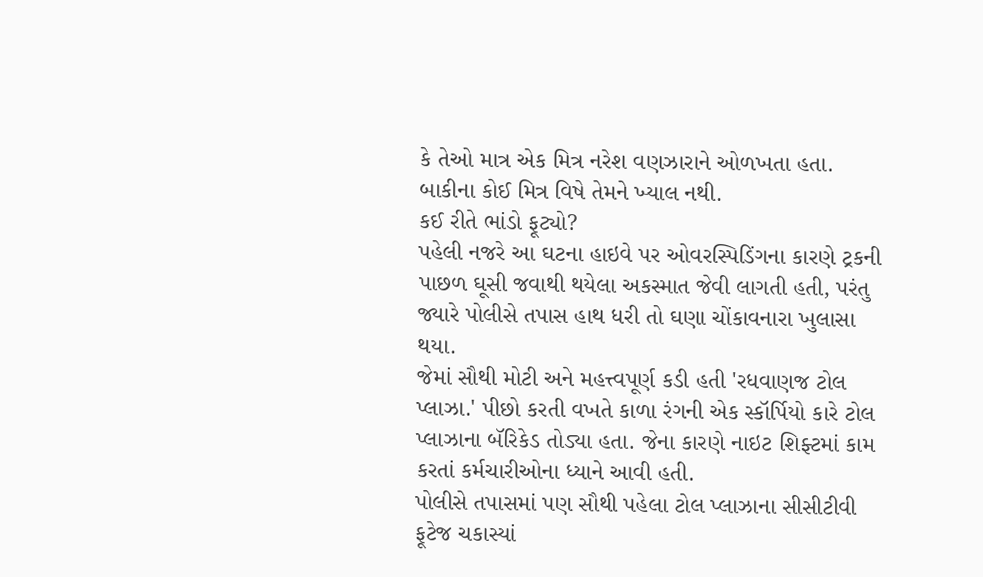કે તેઓ માત્ર એક મિત્ર નરેશ વણઝારાને ઓળખતા હતા. બાકીના કોઈ મિત્ર વિષે તેમને ખ્યાલ નથી.
કઈ રીતે ભાંડો ફૂટ્યો?
પહેલી નજરે આ ઘટના હાઇવે પર ઓવરસ્પિડિંગના કારણે ટ્રકની પાછળ ઘૂસી જવાથી થયેલા અકસ્માત જેવી લાગતી હતી, પરંતુ જ્યારે પોલીસે તપાસ હાથ ધરી તો ઘણા ચોંકાવનારા ખુલાસા થયા.
જેમાં સૌથી મોટી અને મહત્ત્વપૂર્ણ કડી હતી 'રધવાણજ ટોલ પ્લાઝા.' પીછો કરતી વખતે કાળા રંગની એક સ્કૉર્પિયો કારે ટોલ પ્લાઝાના બૅરિકેડ તોડ્યા હતા. જેના કારણે નાઇટ શિફ્ટમાં કામ કરતાં કર્મચારીઓના ધ્યાને આવી હતી.
પોલીસે તપાસમાં પણ સૌથી પહેલા ટોલ પ્લાઝાના સીસીટીવી ફૂટેજ ચકાસ્યાં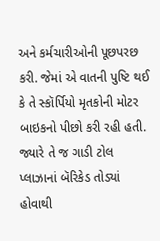અને કર્મચારીઓની પૂછપરછ કરી. જેમાં એ વાતની પુષ્ટિ થઈ કે તે સ્કૉર્પિયો મૃતકોની મોટર બાઇકનો પીછો કરી રહી હતી.
જ્યારે તે જ ગાડી ટોલ પ્લાઝાનાં બૅરિકેડ તોડ્યાં હોવાથી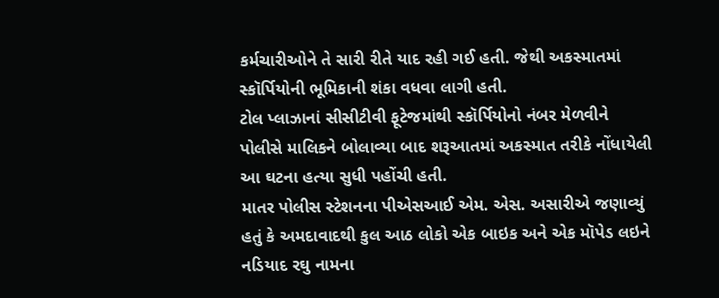કર્મચારીઓને તે સારી રીતે યાદ રહી ગઈ હતી. જેથી અકસ્માતમાં સ્કૉર્પિયોની ભૂમિકાની શંકા વધવા લાગી હતી.
ટોલ પ્લાઝાનાં સીસીટીવી ફૂટેજમાંથી સ્કૉર્પિયોનો નંબર મેળવીને પોલીસે માલિકને બોલાવ્યા બાદ શરૂઆતમાં અકસ્માત તરીકે નોંધાયેલી આ ઘટના હત્યા સુધી પહોંચી હતી.
માતર પોલીસ સ્ટેશનના પીએસઆઈ એમ. એસ. અસારીએ જણાવ્યું હતું કે અમદાવાદથી કુલ આઠ લોકો એક બાઇક અને એક મૉપેડ લઇને નડિયાદ રઘુ નામના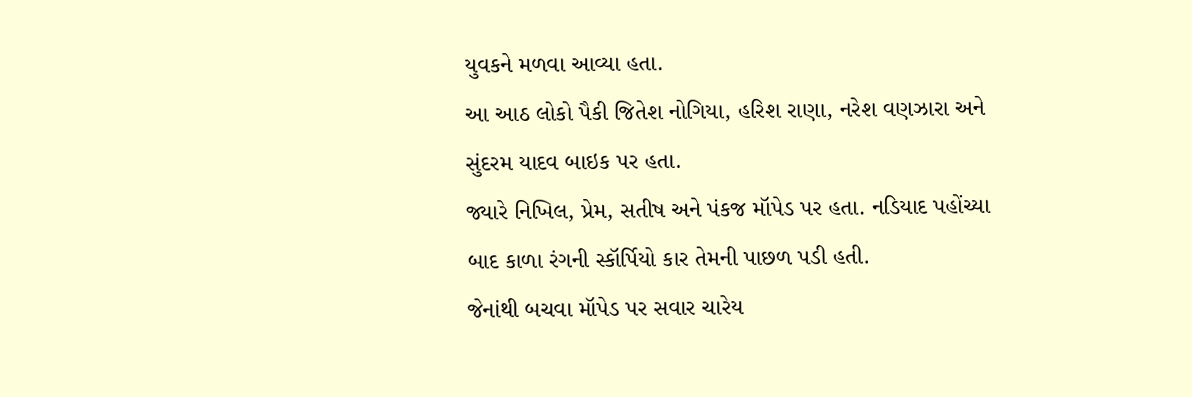યુવકને મળવા આવ્યા હતા.
આ આઠ લોકો પૈકી જિતેશ નોગિયા, હરિશ રાણા, નરેશ વણઝારા અને સુંદરમ યાદવ બાઇક પર હતા.
જ્યારે નિખિલ, પ્રેમ, સતીષ અને પંકજ મૉપેડ પર હતા. નડિયાદ પહોંચ્યા બાદ કાળા રંગની સ્કૉર્પિયો કાર તેમની પાછળ પડી હતી.
જેનાંથી બચવા મૉપેડ પર સવાર ચારેય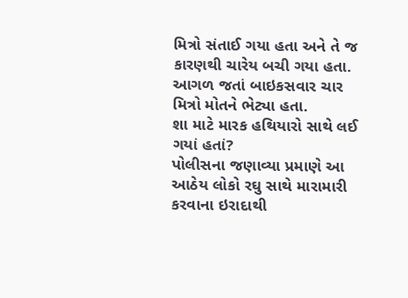મિત્રો સંતાઈ ગયા હતા અને તે જ કારણથી ચારેય બચી ગયા હતા.
આગળ જતાં બાઇકસવાર ચાર મિત્રો મોતને ભેટ્યા હતા.
શા માટે મારક હથિયારો સાથે લઈ ગયાં હતાં?
પોલીસના જણાવ્યા પ્રમાણે આ આઠેય લોકો રઘુ સાથે મારામારી કરવાના ઇરાદાથી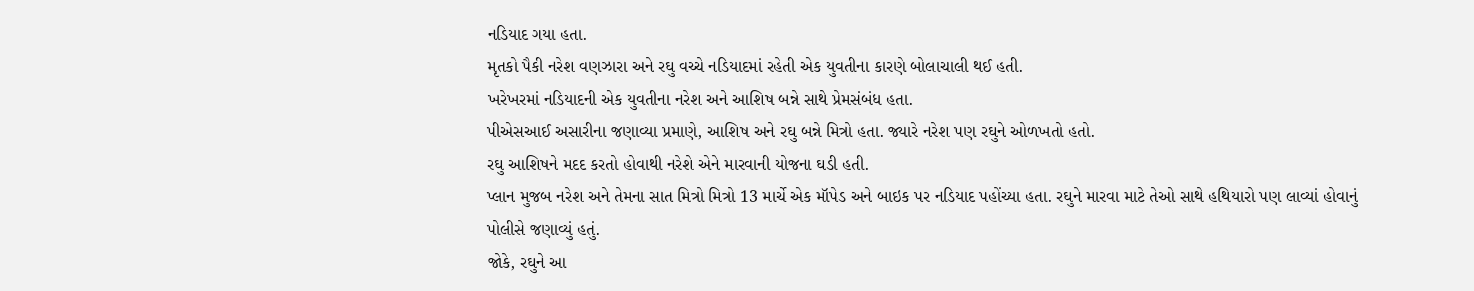નડિયાદ ગયા હતા.
મૃતકો પૈકી નરેશ વણઝારા અને રઘુ વચ્ચે નડિયાદમાં રહેતી એક યુવતીના કારણે બોલાચાલી થઈ હતી.
ખરેખરમાં નડિયાદની એક યુવતીના નરેશ અને આશિષ બન્ને સાથે પ્રેમસંબંધ હતા.
પીએસઆઈ અસારીના જણાવ્યા પ્રમાણે, આશિષ અને રઘુ બન્ને મિત્રો હતા. જ્યારે નરેશ પણ રઘુને ઓળખતો હતો.
રઘુ આશિષને મદદ કરતો હોવાથી નરેશે એને મારવાની યોજના ઘડી હતી.
પ્લાન મુજબ નરેશ અને તેમના સાત મિત્રો મિત્રો 13 માર્ચે એક મૉપેડ અને બાઇક પર નડિયાદ પહોંચ્યા હતા. રઘુને મારવા માટે તેઓ સાથે હથિયારો પણ લાવ્યાં હોવાનું પોલીસે જણાવ્યું હતું.
જોકે, રઘુને આ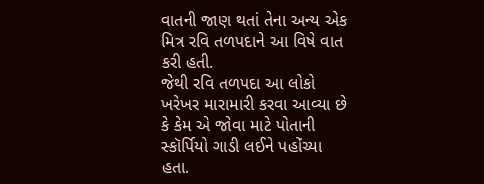વાતની જાણ થતાં તેના અન્ય એક મિત્ર રવિ તળપદાને આ વિષે વાત કરી હતી.
જેથી રવિ તળપદા આ લોકો ખરેખર મારામારી કરવા આવ્યા છે કે કેમ એ જોવા માટે પોતાની સ્કૉર્પિયો ગાડી લઈને પહોંચ્યા હતા.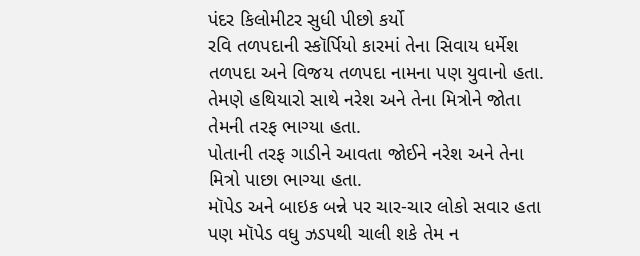પંદર કિલોમીટર સુધી પીછો કર્યો
રવિ તળપદાની સ્કૉર્પિયો કારમાં તેના સિવાય ધર્મેશ તળપદા અને વિજય તળપદા નામના પણ યુવાનો હતા. તેમણે હથિયારો સાથે નરેશ અને તેના મિત્રોને જોતા તેમની તરફ ભાગ્યા હતા.
પોતાની તરફ ગાડીને આવતા જોઈને નરેશ અને તેના મિત્રો પાછા ભાગ્યા હતા.
મૉપેડ અને બાઇક બન્ને પર ચાર-ચાર લોકો સવાર હતા પણ મૉપેડ વધુ ઝડપથી ચાલી શકે તેમ ન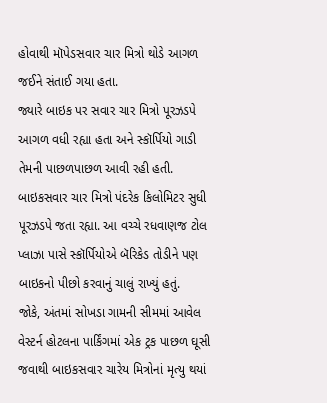હોવાથી મૉપેડસવાર ચાર મિત્રો થોડે આગળ જઈને સંતાઈ ગયા હતા.
જ્યારે બાઇક પર સવાર ચાર મિત્રો પૂરઝડપે આગળ વધી રહ્યા હતા અને સ્કૉર્પિયો ગાડી તેમની પાછળપાછળ આવી રહી હતી.
બાઇકસવાર ચાર મિત્રો પંદરેક કિલોમિટર સુધી પૂરઝડપે જતા રહ્યા. આ વચ્ચે રધવાણજ ટોલ પ્લાઝા પાસે સ્કૉર્પિયોએ બૅરિકેડ તોડીને પણ બાઇકનો પીછો કરવાનું ચાલું રાખ્યું હતું.
જોકે, અંતમાં સોખડા ગામની સીમમાં આવેલ વેસ્ટર્ન હોટલના પાર્કિંગમાં એક ટ્રક પાછળ ઘૂસી જવાથી બાઇકસવાર ચારેય મિત્રોનાં મૃત્યુ થયાં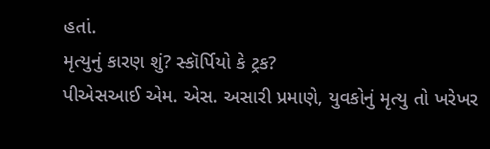હતાં.
મૃત્યુનું કારણ શું? સ્કૉર્પિયો કે ટ્રક?
પીએસઆઈ એમ. એસ. અસારી પ્રમાણે, યુવકોનું મૃત્યુ તો ખરેખર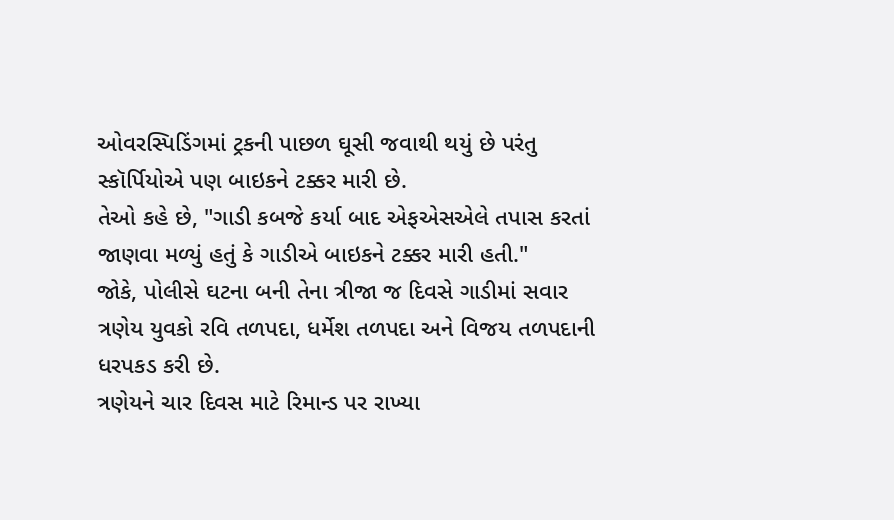ઓવરસ્પિડિંગમાં ટ્રકની પાછળ ઘૂસી જવાથી થયું છે પરંતુ સ્કૉર્પિયોએ પણ બાઇકને ટક્કર મારી છે.
તેઓ કહે છે, "ગાડી કબજે કર્યા બાદ એફએસએલે તપાસ કરતાં જાણવા મળ્યું હતું કે ગાડીએ બાઇકને ટક્કર મારી હતી."
જોકે, પોલીસે ઘટના બની તેના ત્રીજા જ દિવસે ગાડીમાં સવાર ત્રણેય યુવકો રવિ તળપદા, ધર્મેશ તળપદા અને વિજય તળપદાની ધરપકડ કરી છે.
ત્રણેયને ચાર દિવસ માટે રિમાન્ડ પર રાખ્યા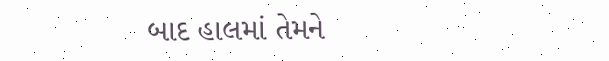બાદ હાલમાં તેમને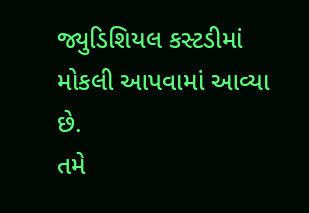જ્યુડિશિયલ કસ્ટડીમાં મોકલી આપવામાં આવ્યા છે.
તમે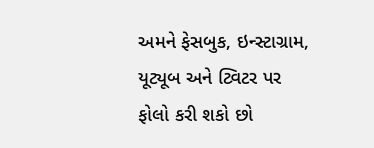અમને ફેસબુક, ઇન્સ્ટાગ્રામ, યૂટ્યૂબ અને ટ્વિટર પર ફોલો કરી શકો છો